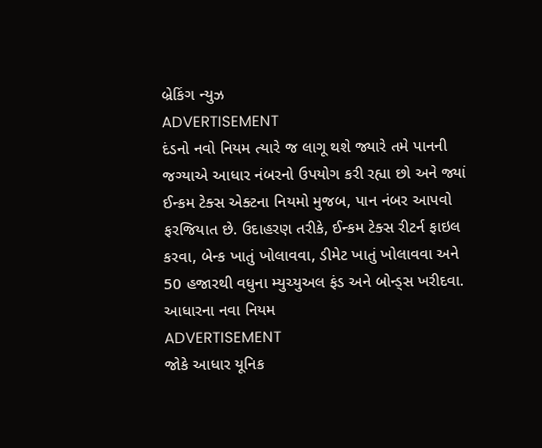બ્રેકિંગ ન્યુઝ
ADVERTISEMENT
દંડનો નવો નિયમ ત્યારે જ લાગૂ થશે જ્યારે તમે પાનની જગ્યાએ આધાર નંબરનો ઉપયોગ કરી રહ્યા છો અને જ્યાં ઈન્કમ ટેક્સ એક્ટના નિયમો મુજબ, પાન નંબર આપવો ફરજિયાત છે. ઉદાહરણ તરીકે, ઈન્કમ ટેક્સ રીટર્ન ફાઇલ કરવા, બેન્ક ખાતું ખોલાવવા, ડીમેટ ખાતું ખોલાવવા અને 50 હજારથી વધુના મ્યુચ્યુઅલ ફંડ અને બોન્ડ્સ ખરીદવા.
આધારના નવા નિયમ
ADVERTISEMENT
જોકે આધાર યૂનિક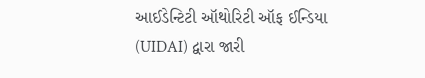આઈડેન્ટિટી ઑથોરિટી ઑફ ઈન્ડિયા (UIDAI) દ્વારા જારી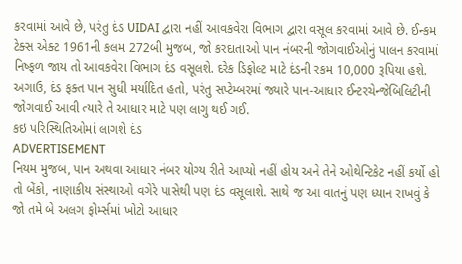કરવામાં આવે છે, પરંતુ દંડ UIDAI દ્વારા નહીં આવકવેરા વિભાગ દ્વારા વસૂલ કરવામાં આવે છે. ઈન્કમ ટેક્સ એક્ટ 1961ની કલમ 272બી મુજબ, જો કરદાતાઓ પાન નંબરની જોગવાઈઓનું પાલન કરવામાં નિષ્ફળ જાય તો આવકવેરા વિભાગ દંડ વસૂલશે. દરેક ડિફોલ્ટ માટે દંડની રકમ 10,000 રૂપિયા હશે. અગાઉ, દંડ ફક્ત પાન સુધી મર્યાદિત હતો, પરંતુ સપ્ટેમ્બરમાં જ્યારે પાન-આધાર ઈન્ટરચેન્જેબિલિટીની જોગવાઈ આવી ત્યારે તે આધાર માટે પણ લાગુ થઈ ગઈ.
કઇ પરિસ્થિતિઓમાં લાગશે દંડ
ADVERTISEMENT
નિયમ મુજબ, પાન અથવા આધાર નંબર યોગ્ય રીતે આપ્યો નહીં હોય અને તેને ઓથેન્ટિકેટ નહીં કર્યો હો તો બેંકો, નાણાકીય સંસ્થાઓ વગેરે પાસેથી પણ દંડ વસૂલાશે. સાથે જ આ વાતનું પણ ધ્યાન રાખવું કે જો તમે બે અલગ ફોર્મ્સમાં ખોટો આધાર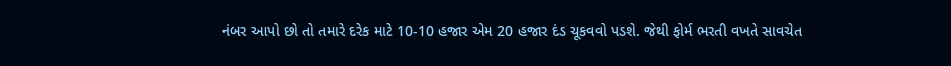નંબર આપો છો તો તમારે દરેક માટે 10-10 હજાર એમ 20 હજાર દંડ ચૂકવવો પડશે. જેથી ફોર્મ ભરતી વખતે સાવચેત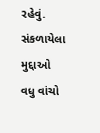રહેવું.
સંકળાયેલા મુદ્દાઓ
વધુ વાંચો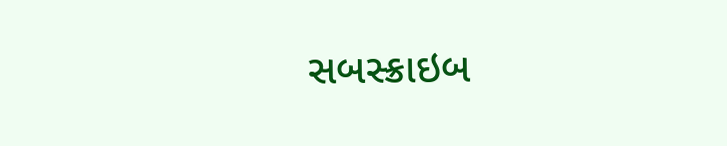સબસ્ક્રાઇબ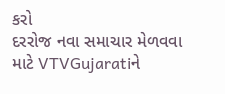કરો
દરરોજ નવા સમાચાર મેળવવા માટે VTVGujaratiને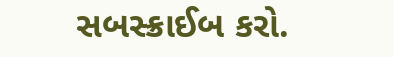સબસ્ક્રાઈબ કરો.